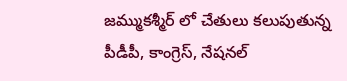జమ్ముకశ్మీర్ లో చేతులు కలుపుతున్న పీడీపీ, కాంగ్రెస్, నేషనల్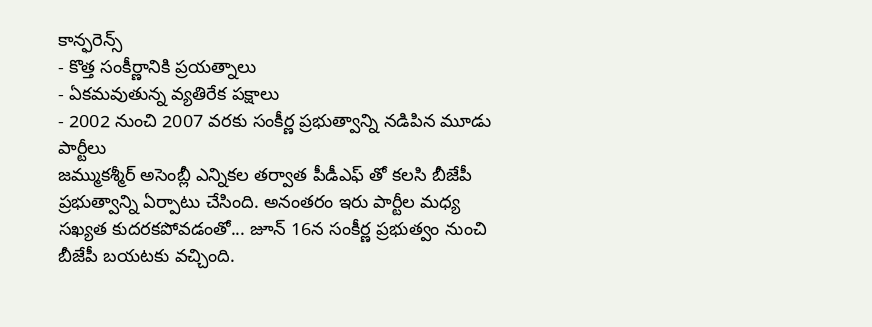కాన్ఫరెన్స్
- కొత్త సంకీర్ణానికి ప్రయత్నాలు
- ఏకమవుతున్న వ్యతిరేక పక్షాలు
- 2002 నుంచి 2007 వరకు సంకీర్ణ ప్రభుత్వాన్ని నడిపిన మూడు పార్టీలు
జమ్ముకశ్మీర్ అసెంబ్లీ ఎన్నికల తర్వాత పీడీఎఫ్ తో కలసి బీజేపీ ప్రభుత్వాన్ని ఏర్పాటు చేసింది. అనంతరం ఇరు పార్టీల మధ్య సఖ్యత కుదరకపోవడంతో... జూన్ 16న సంకీర్ణ ప్రభుత్వం నుంచి బీజేపీ బయటకు వచ్చింది.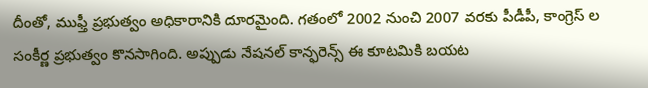దీంతో, ముఫ్తీ ప్రభుత్వం అధికారానికి దూరమైంది. గతంలో 2002 నుంచి 2007 వరకు పీడీపీ, కాంగ్రెస్ ల సంకీర్ణ ప్రభుత్వం కొనసాగింది. అప్పుడు నేషనల్ కాన్ఫరెన్స్ ఈ కూటమికి బయట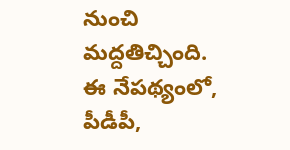నుంచి మద్దతిచ్చింది. ఈ నేపథ్యంలో, పీడీపీ,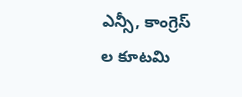ఎన్సీ, కాంగ్రెస్ ల కూటమి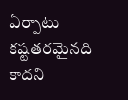ఏర్పాటు కష్టతరమైనది కాదని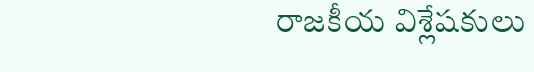రాజకీయ విశ్లేషకులు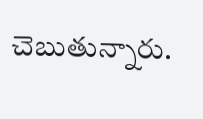చెబుతున్నారు.